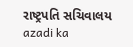રાષ્ટ્રપતિ સચિવાલય
azadi ka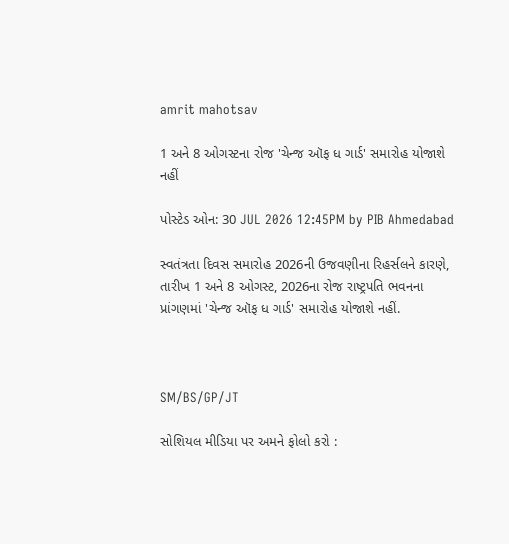amrit mahotsav

1 અને 8 ઓગસ્ટના રોજ 'ચેન્જ ઑફ ધ ગાર્ડ' સમારોહ યોજાશે નહીં

પોસ્ટેડ ઓન: 30 JUL 2026 12:45PM by PIB Ahmedabad

સ્વતંત્રતા દિવસ સમારોહ 2026ની ઉજવણીના રિહર્સલને કારણે, તારીખ 1 અને 8 ઓગસ્ટ, 2026ના રોજ રાષ્ટ્રપતિ ભવનના પ્રાંગણમાં 'ચેન્જ ઑફ ધ ગાર્ડ' સમારોહ યોજાશે નહીં.



SM/BS/GP/JT

સોશિયલ મીડિયા પર અમને ફોલો કરો :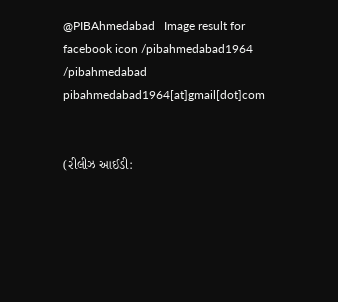@PIBAhmedabad   Image result for facebook icon /pibahmedabad1964    /pibahmedabad  pibahmedabad1964[at]gmail[dot]com


(રીલીઝ આઈડી: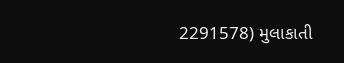2291578) મુલાકાતી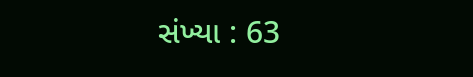સંખ્યા : 63